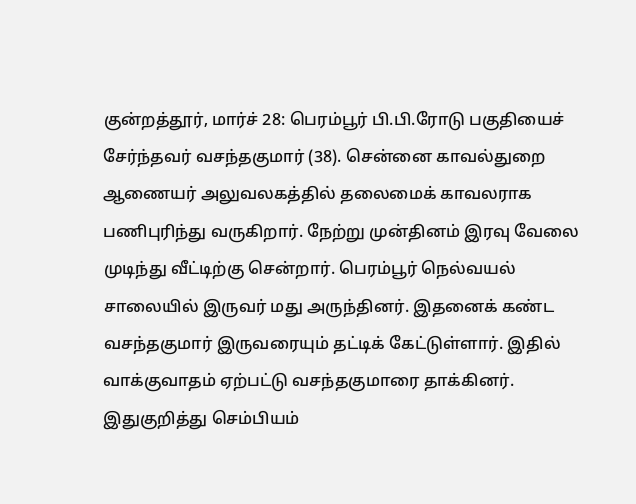குன்றத்தூர், மார்ச் 28: பெரம்பூர் பி.பி.ரோடு பகுதியைச் சேர்ந்தவர் வசந்தகுமார் (38). சென்னை காவல்துறை ஆணையர் அலுவலகத்தில் தலைமைக் காவலராக பணிபுரிந்து வருகிறார். நேற்று முன்தினம் இரவு வேலை முடிந்து வீட்டிற்கு சென்றார். பெரம்பூர் நெல்வயல் சாலையில் இருவர் மது அருந்தினர். இதனைக் கண்ட வசந்தகுமார் இருவரையும் தட்டிக் கேட்டுள்ளார். இதில் வாக்குவாதம் ஏற்பட்டு வசந்தகுமாரை தாக்கினர். இதுகுறித்து செம்பியம்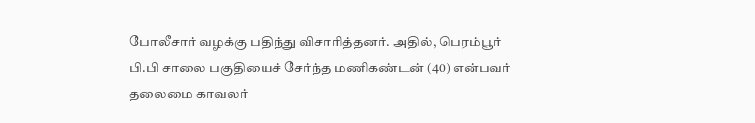போலீசார் வழக்கு பதிந்து விசாரித்தனர். அதில், பெரம்பூர் பி.பி சாலை பகுதியைச் சேர்ந்த மணிகண்டன் (40) என்பவர் தலைமை காவலர்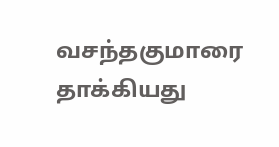வசந்தகுமாரை தாக்கியது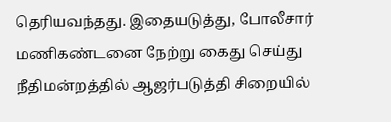தெரியவந்தது. இதையடுத்து, போலீசார் மணிகண்டனை நேற்று கைது செய்து நீதிமன்றத்தில் ஆஜர்படுத்தி சிறையில்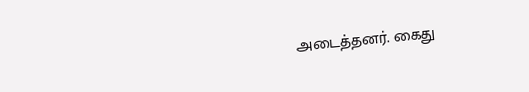அடைத்தனர். கைது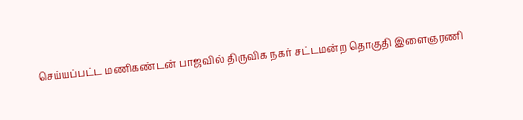செய்யப்பட்ட மணிகண்டன் பாஜவில் திருவிக நகர் சட்டமன்ற தொகுதி இளைஞரணி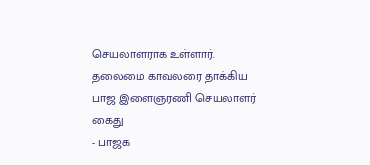செயலாளராக உள்ளார்.
தலைமை காவலரை தாக்கிய பாஜ இளைஞரணி செயலாளர் கைது
- பாஜக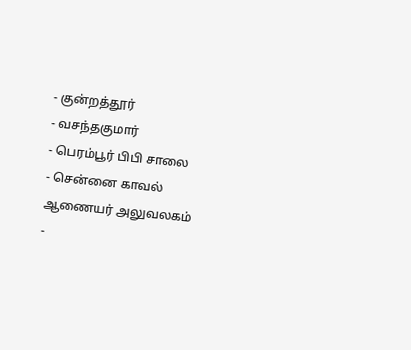- குன்றத்தூர்
- வசந்தகுமார்
- பெரம்பூர் பிபி சாலை
- சென்னை காவல் ஆணையர் அலுவலகம்
-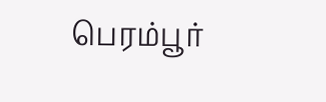பெரம்பூர்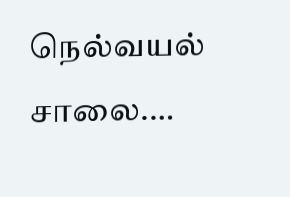நெல்வயல் சாலை.…